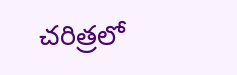చరిత్రలో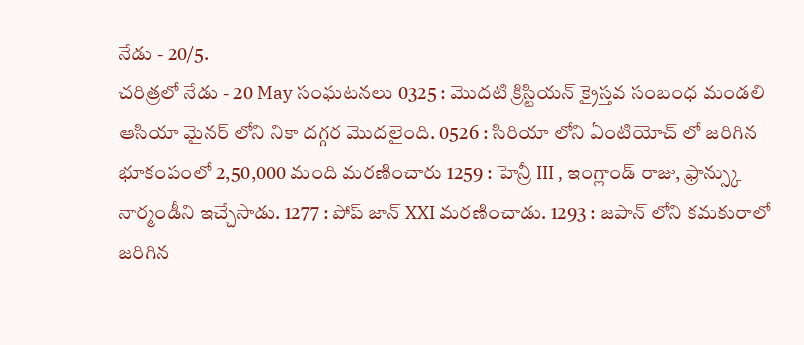నేడు - 20/5.
చరిత్రలో నేడు - 20 May సంఘటనలు 0325 : మొదటి క్రిస్టియన్ క్రైస్తవ సంబంధ మండలి ఆసియా మైనర్ లోని నికా దగ్గర మొదలైంది. 0526 : సిరియా లోని ఏంటియోచ్ లో జరిగిన భూకంపంలో 2,50,000 మంది మరణించారు 1259 : హెన్రీ III , ఇంగ్లాండ్ రాజు, ఫ్రాన్స్కు నార్మండీని ఇచ్చేసాడు. 1277 : పోప్ జాన్ XXI మరణించాడు. 1293 : జపాన్ లోని కమకురాలో జరిగిన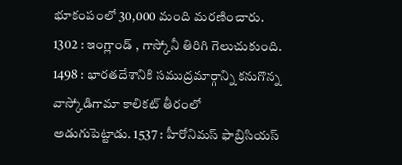భూకంపంలో 30,000 మంది మరణించారు. 1302 : ఇంగ్లాండ్ , గాస్కోనీ తిరిగి గెలుచుకుంది. 1498 : భారతదేశానికి సముద్రమార్గాన్ని కనుగొన్న వాస్కోడిగామా కాలికట్ తీరంలో అడుగుపెట్టాడు. 1537 : హీరోనిమస్ ఫాబ్రిసియస్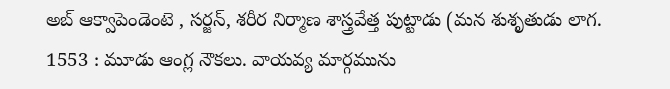అబ్ ఆక్వాపెండెంటె , సర్జన్, శరీర నిర్మాణ శాస్త్రవేత్త పుట్టాడు (మన శుశృతుడు లాగ. 1553 : మూడు ఆంగ్ల నౌకలు. వాయవ్య మార్గమును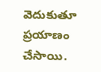వెదుకుతూ ప్రయాణం చేసాయి.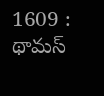1609 : థామస్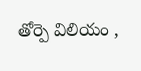తోర్పె విలియం ,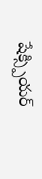షేక్స్పియర్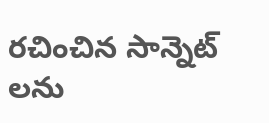రచించిన సాన్నెట్ లను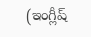(ఇంగ్లీష్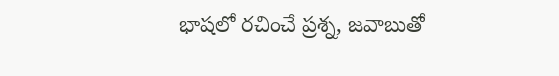భాషలో రచించే ప్రశ్న, జవాబుతో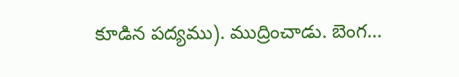కూడిన పద్యము). ముద్రించాడు. బెంగ...